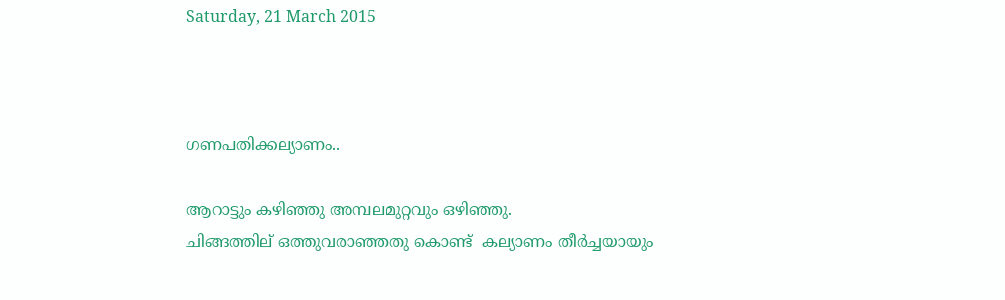Saturday, 21 March 2015



ഗണപതിക്കല്യാണം..

ആറാട്ടും കഴിഞ്ഞു അമ്പലമുറ്റവും ഒഴിഞ്ഞു.
ചിങ്ങത്തില് ഒത്തുവരാഞ്ഞതു കൊണ്ട്  കല്യാണം തീര്‍ച്ചയായും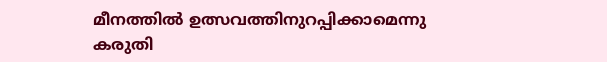മീനത്തില്‍ ഉത്സവത്തിനുറപ്പിക്കാമെന്നു കരുതി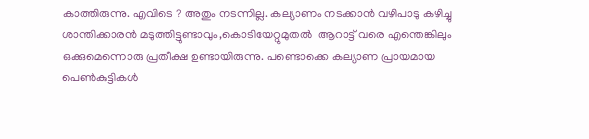കാത്തിരുന്നു. എവിടെ ? അതും നടന്നില്ല. കല്യാണം നടക്കാന്‍ വഴിപാടു കഴിച്ചു ശാന്തിക്കാരന്‍ മടുത്തിട്ടുണ്ടാവും,കൊടിയേറ്റുമുതല്‍  ആറാട്ട്‌ വരെ എന്തെങ്കിലും ഒക്കുമെന്നൊരു പ്രതീക്ഷ ഉണ്ടായിരുന്നു. പണ്ടൊക്കെ കല്യാണ പ്രായമായ പെണ്‍കുട്ടികള്‍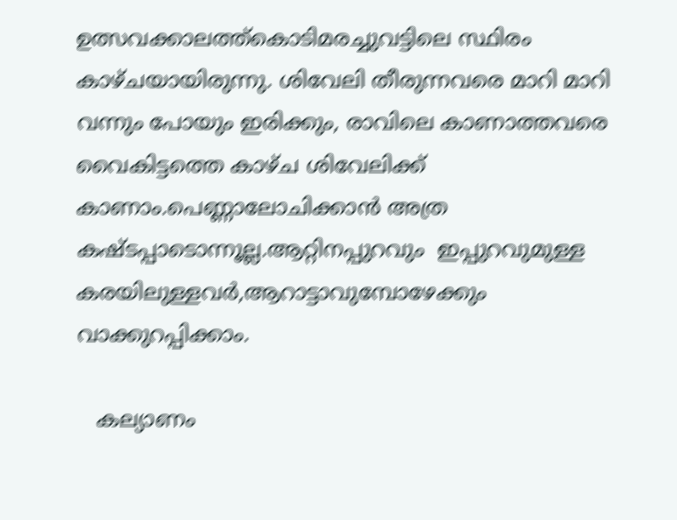ഉത്സവക്കാലത്ത്കൊടിമരച്ചുവട്ടിലെ സ്ഥിരം കാഴ്ചയായിരുന്നു. ശിവേലി തീരുന്നവരെ മാറി മാറി വന്നും പോയും ഇരിക്കും, രാവിലെ കാണാത്തവരെ വൈകിട്ടത്തെ കാഴ്ച ശിവേലിക്ക് കാണാം.പെണ്ണാലോചിക്കാന്‍ അത്ര കഷ്ടപ്പാടൊന്നൂല്ല.ആറ്റിനപ്പുറവും  ഇപ്പുറവുമുള്ള കരയിലുള്ളവര്‍,ആറാട്ടാവുമ്പോഴേക്കും വാക്കുറപ്പിക്കാം.

   കല്യാണം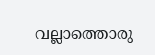വല്ലാത്തൊരു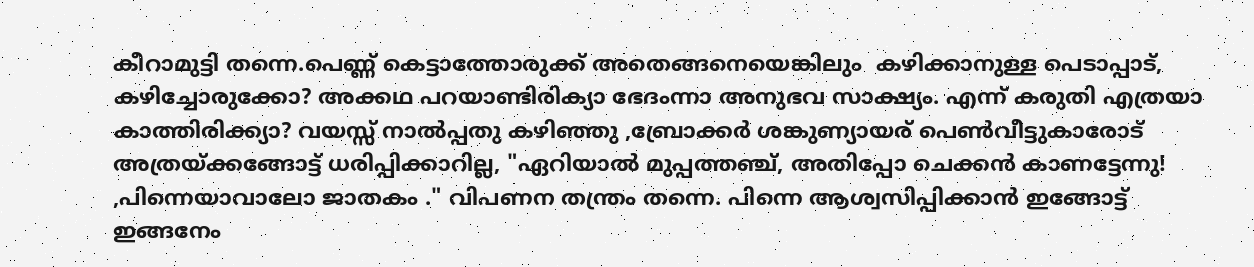കീറാമുട്ടി തന്നെ.പെണ്ണ് കെട്ടാത്തോരുക്ക് അതെങ്ങനെയെങ്കിലും  കഴിക്കാനുള്ള പെടാപ്പാട്, കഴിച്ചോരുക്കോ? അക്കഥ പറയാണ്ടിരിക്യാ ഭേദംന്നാ അനുഭവ സാക്ഷ്യം. എന്ന് കരുതി എത്രയാ കാത്തിരിക്ക്യാ? വയസ്സ് നാല്‍പ്പതു കഴിഞ്ഞു ,ബ്രോക്കര്‍ ശങ്കുണ്യായര് പെണ്‍വീട്ടുകാരോട് അത്രയ്ക്കങ്ങോട്ട് ധരിപ്പിക്കാറില്ല, "ഏറിയാല്‍ മുപ്പത്തഞ്ച്, അതിപ്പോ ചെക്കന്‍ കാണട്ടേന്നു! ,പിന്നെയാവാലോ ജാതകം ." വിപണന തന്ത്രം തന്നെ. പിന്നെ ആശ്വസിപ്പിക്കാന്‍ ഇങ്ങോട്ട് ഇങ്ങനേം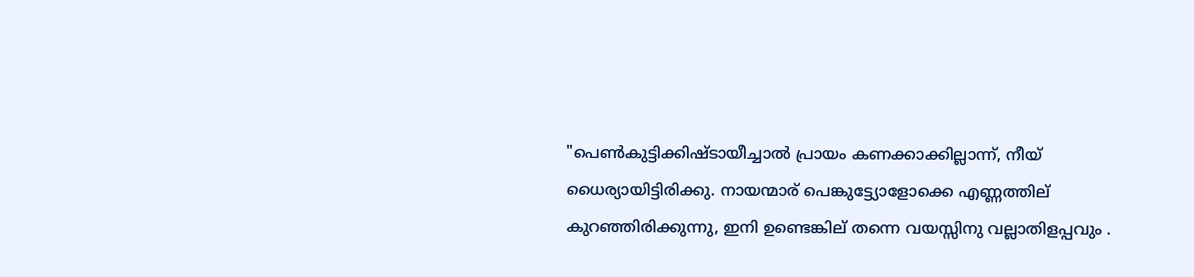"പെണ്‍കുട്ടിക്കിഷ്ടായീച്ചാല്‍ പ്രായം കണക്കാക്കില്ലാന്ന്‍, നീയ് ധൈര്യായിട്ടിരിക്കു. നായന്മാര് പെങ്കുട്ട്യോളോക്കെ എണ്ണത്തില് കുറഞ്ഞിരിക്കുന്നു, ഇനി ഉണ്ടെങ്കില് തന്നെ വയസ്സിനു വല്ലാതിളപ്പവും .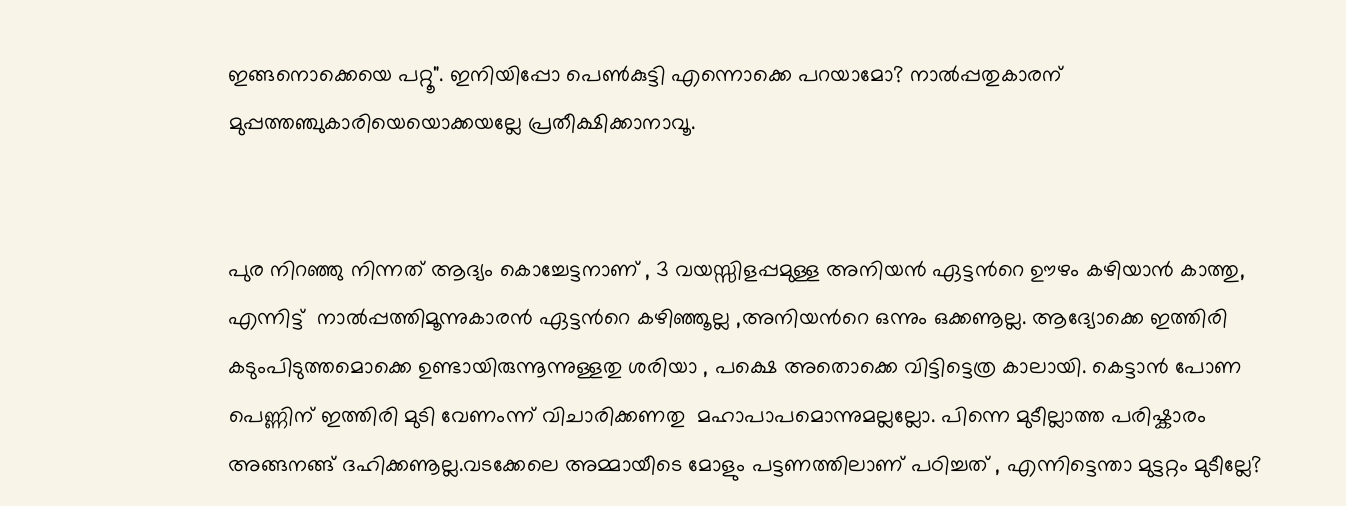ഇങ്ങനൊക്കെയെ പറ്റൂ". ഇനിയിപ്പോ പെണ്‍കുട്ടി എന്നൊക്കെ പറയാമോ? നാല്‍പ്പതുകാരന് മുപ്പത്തഞ്ചുകാരിയെയൊക്കയല്ലേ പ്രതീക്ഷിക്കാനാവൂ.


പുര നിറഞ്ഞു നിന്നത് ആദ്യം കൊച്ചേട്ടനാണ് , 3 വയസ്സിളപ്പമുള്ള അനിയന്‍ ഏട്ടന്‍റെ ഊഴം കഴിയാന്‍ കാത്തു, എന്നിട്ട്  നാല്‍പ്പത്തിമൂന്നുകാരന്‍ ഏട്ടന്‍റെ കഴിഞ്ഞൂല്ല ,അനിയന്‍റെ ഒന്നും ഒക്കണൂല്ല. ആദ്യോക്കെ ഇത്തിരി കടുംപിടുത്തമൊക്കെ ഉണ്ടായിരുന്നൂന്നുള്ളതു ശരിയാ , പക്ഷെ അതൊക്കെ വിട്ടിട്ടെത്ര കാലായി. കെട്ടാന്‍ പോണ പെണ്ണിന് ഇത്തിരി മുടി വേണംന്ന് വിചാരിക്കണതു  മഹാപാപമൊന്നുമല്ലല്ലോ. പിന്നെ മുടീല്ലാത്ത പരിഷ്കാരം അങ്ങനങ്ങ് ദഹിക്കണൂല്ല.വടക്കേലെ അമ്മായീടെ മോളും പട്ടണത്തിലാണ് പഠിച്ചത് , എന്നിട്ടെന്താ മുട്ടറ്റം മുടീല്ലേ?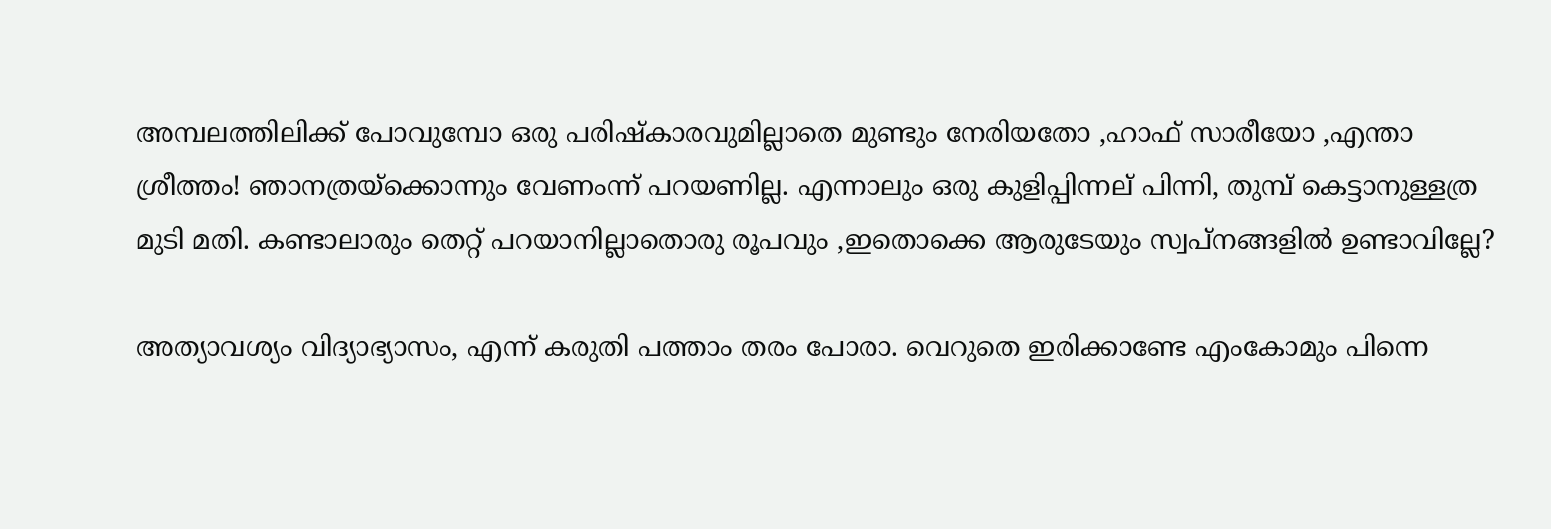അമ്പലത്തിലിക്ക് പോവുമ്പോ ഒരു പരിഷ്കാരവുമില്ലാതെ മുണ്ടും നേരിയതോ ,ഹാഫ് സാരീയോ ,എന്താ ശ്രീത്തം! ഞാനത്രയ്ക്കൊന്നും വേണംന്ന് പറയണില്ല. എന്നാലും ഒരു കുളിപ്പിന്നല് പിന്നി, തുമ്പ് കെട്ടാനുള്ളത്ര മുടി മതി. കണ്ടാലാരും തെറ്റ് പറയാനില്ലാതൊരു രൂപവും ,ഇതൊക്കെ ആരുടേയും സ്വപ്നങ്ങളില്‍ ഉണ്ടാവില്ലേ?

അത്യാവശ്യം വിദ്യാഭ്യാസം, എന്ന് കരുതി പത്താം തരം പോരാ. വെറുതെ ഇരിക്കാണ്ടേ എംകോമും പിന്നെ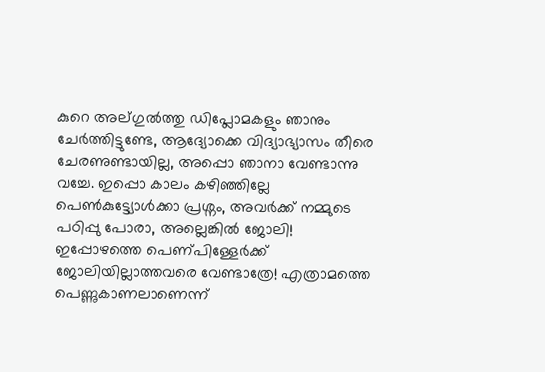കുറെ അല്ഗുല്‍ത്തു ഡിപ്ലോമകളും ഞാനും ചേര്‍ത്തിട്ടുണ്ടേ, ആദ്യോക്കെ വിദ്യാഭ്യാസം തീരെ ചേരണുണ്ടായില്ല, അപ്പൊ ഞാനാ വേണ്ടാന്നു വച്ചേ. ഇപ്പൊ കാലം കഴിഞ്ഞില്ലേ പെണ്‍കുട്ട്യോള്‍ക്കാ പ്രശ്നം, അവര്‍ക്ക് നമ്മുടെ പഠിപ്പു പോരാ, അല്ലെങ്കില്‍ ജോലി! ഇപ്പോഴത്തെ പെണ്പിള്ളേര്‍ക്ക് ജോലിയില്ലാത്തവരെ വേണ്ടാത്രേ! എത്രാമത്തെ പെണ്ണുകാണലാണെന്ന്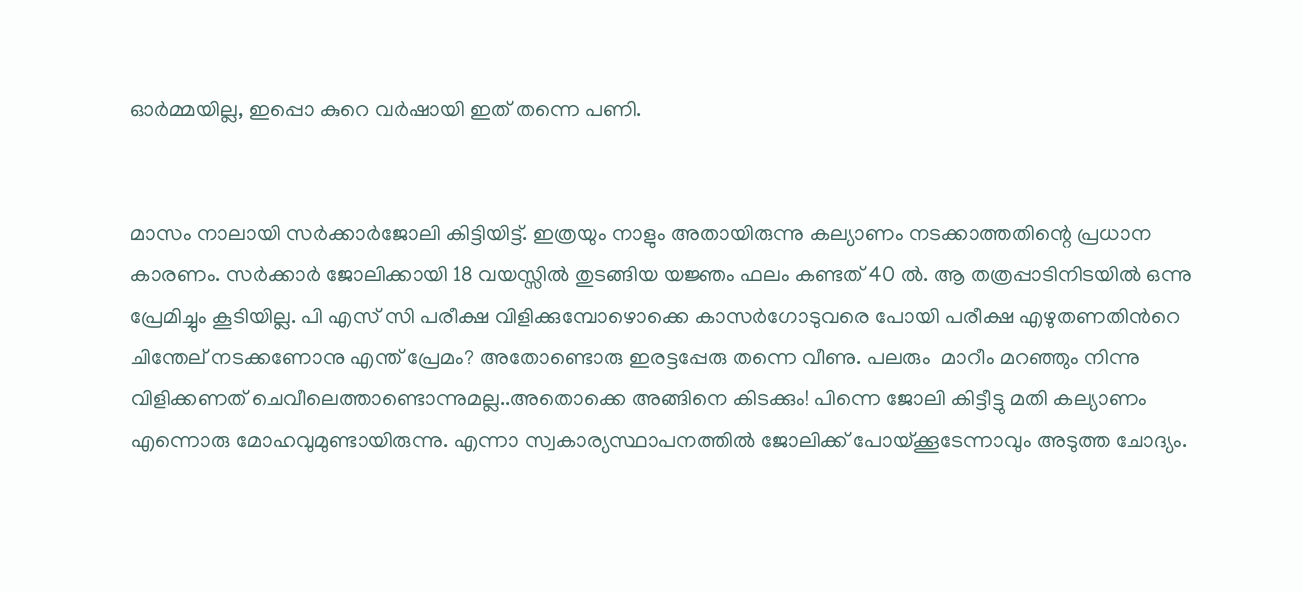ഓര്‍മ്മയില്ല, ഇപ്പൊ കുറെ വര്‍ഷായി ഇത് തന്നെ പണി.


മാസം നാലായി സര്‍ക്കാര്‍ജോലി കിട്ടിയിട്ട്. ഇത്രയും നാളും അതായിരുന്നു കല്യാണം നടക്കാത്തതിന്റെ പ്രധാന കാരണം. സര്‍ക്കാര്‍ ജോലിക്കായി 18 വയസ്സില്‍ തുടങ്ങിയ യജ്ഞം ഫലം കണ്ടത് 40 ല്‍. ആ തത്രപ്പാടിനിടയില്‍ ഒന്നു പ്രേമിച്ചും കൂടിയില്ല. പി എസ് സി പരീക്ഷ വിളിക്കുമ്പോഴൊക്കെ കാസര്‍ഗോടുവരെ പോയി പരീക്ഷ എഴുതണതിന്‍റെ ചിന്തേല് നടക്കണോനു എന്ത് പ്രേമം? അതോണ്ടൊരു ഇരട്ടപ്പേരു തന്നെ വീണു. പലരും  മാറീം മറഞ്ഞും നിന്നു വിളിക്കണത് ചെവീലെത്താണ്ടൊന്നുമല്ല..അതൊക്കെ അങ്ങിനെ കിടക്കും! പിന്നെ ജോലി കിട്ടീട്ടു മതി കല്യാണം എന്നൊരു മോഹവുമുണ്ടായിരുന്നു. എന്നാ സ്വകാര്യസ്ഥാപനത്തില്‍ ജോലിക്ക് പോയ്‌ക്കൂടേന്നാവും അടുത്ത ചോദ്യം.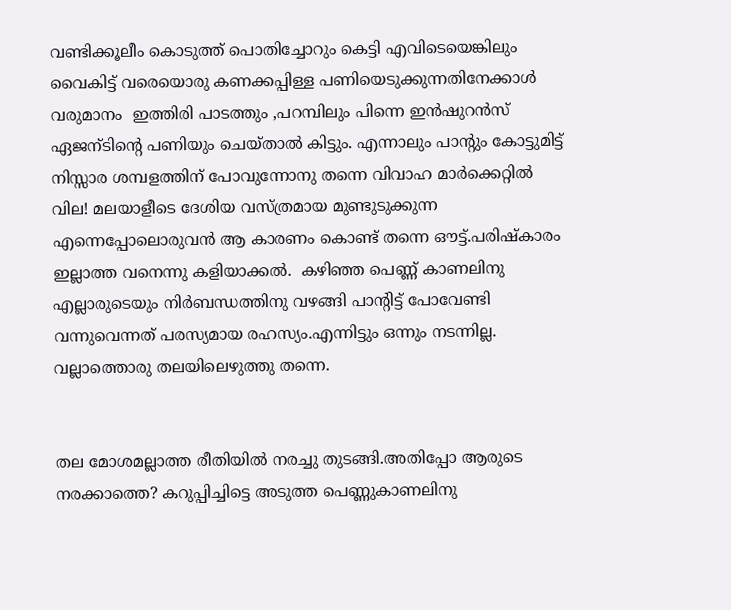വണ്ടിക്കൂലീം കൊടുത്ത് പൊതിച്ചോറും കെട്ടി എവിടെയെങ്കിലും വൈകിട്ട് വരെയൊരു കണക്കപ്പിള്ള പണിയെടുക്കുന്നതിനേക്കാള്‍ വരുമാനം  ഇത്തിരി പാടത്തും ,പറമ്പിലും പിന്നെ ഇന്‍ഷുറന്‍സ് ഏജന്ടിന്‍റെ പണിയും ചെയ്‌താല്‍ കിട്ടും. എന്നാലും പാന്‍റും കോട്ടുമിട്ട് നിസ്സാര ശമ്പളത്തിന് പോവുന്നോനു തന്നെ വിവാഹ മാര്‍ക്കെറ്റില്‍ വില! മലയാളീടെ ദേശിയ വസ്ത്രമായ മുണ്ടുടുക്കുന്ന എന്നെപ്പോലൊരുവന്‍ ആ കാരണം കൊണ്ട് തന്നെ ഔട്ട്‌.പരിഷ്കാരം ഇല്ലാത്ത വനെന്നു കളിയാക്കല്‍.  കഴിഞ്ഞ പെണ്ണ് കാണലിനു എല്ലാരുടെയും നിര്‍ബന്ധത്തിനു വഴങ്ങി പാന്റിട്ട്‌ പോവേണ്ടി വന്നുവെന്നത് പരസ്യമായ രഹസ്യം.എന്നിട്ടും ഒന്നും നടന്നില്ല. വല്ലാത്തൊരു തലയിലെഴുത്തു തന്നെ.


തല മോശമല്ലാത്ത രീതിയില്‍ നരച്ചു തുടങ്ങി.അതിപ്പോ ആരുടെ നരക്കാത്തെ? കറുപ്പിച്ചിട്ടെ അടുത്ത പെണ്ണുകാണലിനു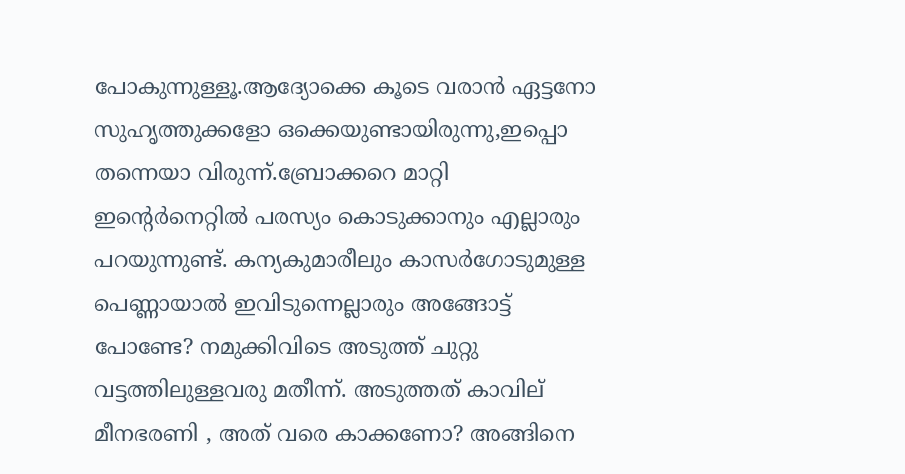പോകുന്നുള്ളൂ.ആദ്യോക്കെ കൂടെ വരാന്‍ ഏട്ടനോ സുഹൃത്തുക്കളോ ഒക്കെയുണ്ടായിരുന്നു,ഇപ്പൊ തന്നെയാ വിരുന്ന്.ബ്രോക്കറെ മാറ്റി ഇന്‍റെര്‍നെറ്റില്‍ പരസ്യം കൊടുക്കാനും എല്ലാരും പറയുന്നുണ്ട്. കന്യകുമാരീലും കാസര്‍ഗോടുമുള്ള പെണ്ണായാല്‍ ഇവിടുന്നെല്ലാരും അങ്ങോട്ട്‌ പോണ്ടേ? നമുക്കിവിടെ അടുത്ത് ചുറ്റു വട്ടത്തിലുള്ളവരു മതീന്ന്. അടുത്തത്‌ കാവില്  മീനഭരണി , അത് വരെ കാക്കണോ? അങ്ങിനെ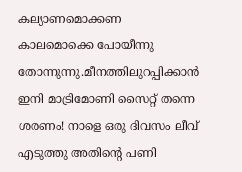കല്യാണമൊക്കണ കാലമൊക്കെ പോയീന്നു തോന്നുന്നു.മീനത്തിലുറപ്പിക്കാന്‍ ഇനി മാട്രിമോണി സൈറ്റ് തന്നെ ശരണം! നാളെ ഒരു ദിവസം ലീവ് എടുത്തു അതിന്റെ പണി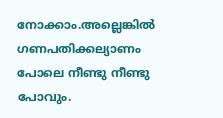നോക്കാം.അല്ലെങ്കില്‍ ഗണപതിക്കല്യാണം പോലെ നീണ്ടു നീണ്ടു പോവും.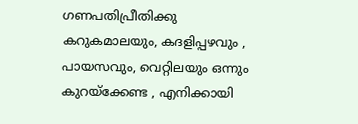ഗണപതിപ്രീതിക്കു കറുകമാലയും, കദളിപ്പഴവും , പായസവും, വെറ്റിലയും ഒന്നും കുറയ്ക്കേണ്ട , എനിക്കായി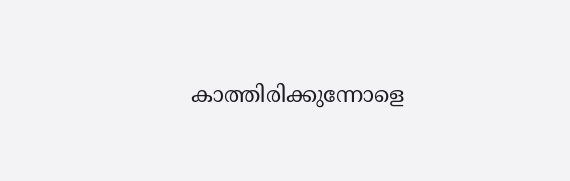കാത്തിരിക്കുന്നോളെ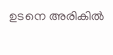ഉടനെ അരികില്‍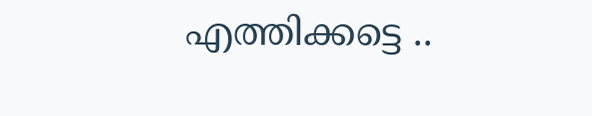എത്തിക്കട്ടെ ..